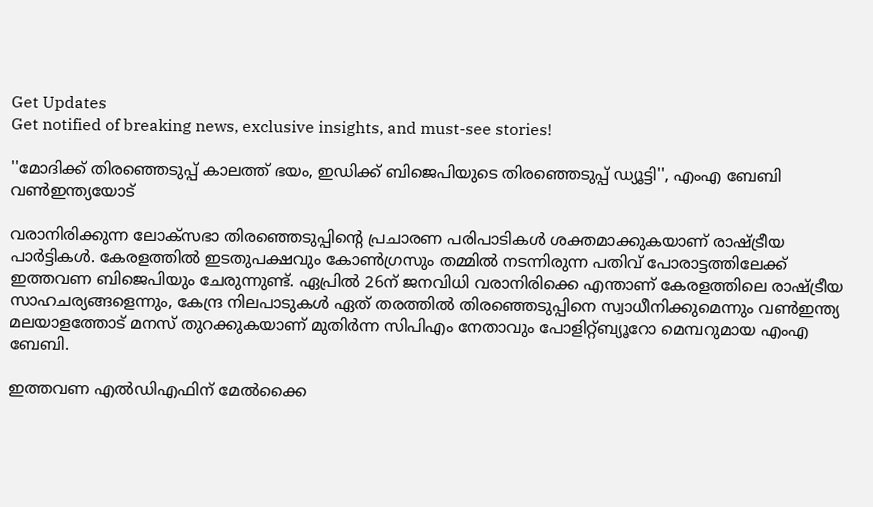Get Updates
Get notified of breaking news, exclusive insights, and must-see stories!

''മോദിക്ക് തിരഞ്ഞെടുപ്പ് കാലത്ത് ഭയം, ഇഡിക്ക് ബിജെപിയുടെ തിരഞ്ഞെടുപ്പ് ഡ്യൂട്ടി'', എംഎ ബേബി വൺഇന്ത്യയോട്

വരാനിരിക്കുന്ന ലോക്‌സഭാ തിരഞ്ഞെടുപ്പിന്റെ പ്രചാരണ പരിപാടികൾ ശക്തമാക്കുകയാണ് രാഷ്ട്രീയ പാർട്ടികൾ. കേരളത്തിൽ ഇടതുപക്ഷവും കോൺഗ്രസും തമ്മിൽ നടന്നിരുന്ന പതിവ് പോരാട്ടത്തിലേക്ക് ഇത്തവണ ബിജെപിയും ചേരുന്നുണ്ട്. ഏപ്രിൽ 26ന് ജനവിധി വരാനിരിക്കെ എന്താണ് കേരളത്തിലെ രാഷ്ട്രീയ സാഹചര്യങ്ങളെന്നും, കേന്ദ്ര നിലപാടുകൾ ഏത് തരത്തിൽ തിരഞ്ഞെടുപ്പിനെ സ്വാധീനിക്കുമെന്നും വൺഇന്ത്യ മലയാളത്തോട് മനസ് തുറക്കുകയാണ് മുതിർന്ന സിപിഎം നേതാവും പോളിറ്റ്ബ്യൂറോ മെമ്പറുമായ എംഎ ബേബി.

ഇത്തവണ എൽഡിഎഫിന് മേൽക്കൈ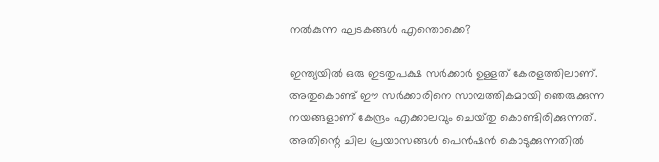നൽകുന്ന ഘടകങ്ങൾ എന്തൊക്കെ?

ഇന്ത്യയിൽ ഒരു ഇടതുപക്ഷ സർക്കാർ ഉള്ളത് കേരളത്തിലാണ്. അതുകൊണ്ട് ഈ സർക്കാരിനെ സാമ്പത്തികമായി ഞെരുക്കുന്ന നയങ്ങളാണ് കേന്ദ്രം എക്കാലവും ചെയ്‌തു കൊണ്ടിരിക്കുന്നത്. അതിന്റെ ചില പ്രയാസങ്ങൾ പെൻഷൻ കൊടുക്കുന്നതിൽ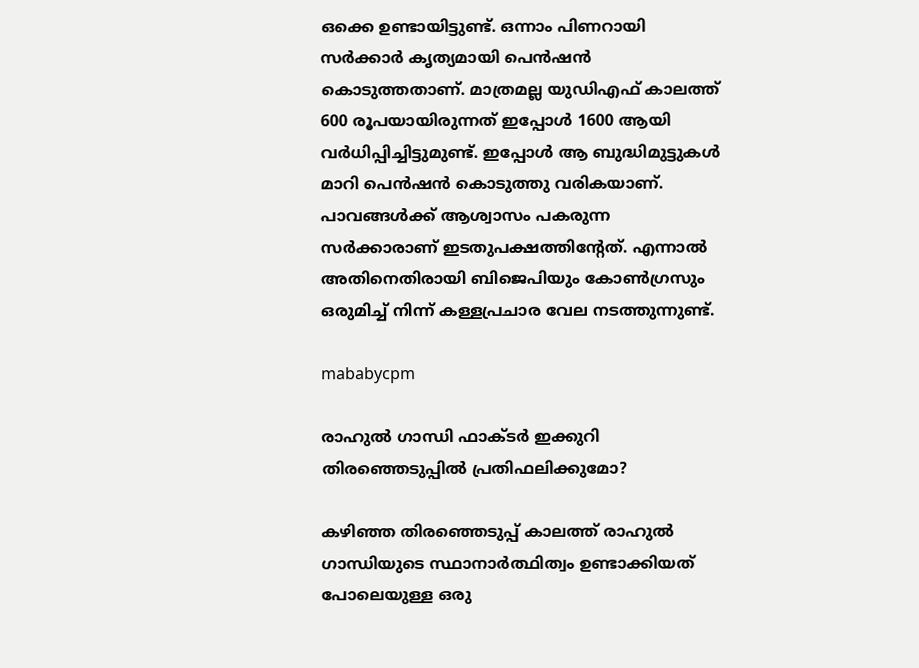ഒക്കെ ഉണ്ടായിട്ടുണ്ട്. ഒന്നാം പിണറായി സർക്കാർ കൃത്യമായി പെൻഷൻ കൊടുത്തതാണ്. മാത്രമല്ല യുഡിഎഫ് കാലത്ത് 600 രൂപയായിരുന്നത് ഇപ്പോൾ 1600 ആയി വർധിപ്പിച്ചിട്ടുമുണ്ട്. ഇപ്പോൾ ആ ബുദ്ധിമുട്ടുകൾ മാറി പെൻഷൻ കൊടുത്തു വരികയാണ്. പാവങ്ങൾക്ക് ആശ്വാസം പകരുന്ന സർക്കാരാണ് ഇടതുപക്ഷത്തിന്റേത്. എന്നാൽ അതിനെതിരായി ബിജെപിയും കോൺഗ്രസും ഒരുമിച്ച് നിന്ന് കള്ളപ്രചാര വേല നടത്തുന്നുണ്ട്.

mababycpm

രാഹുൽ ഗാന്ധി ഫാക്‌ടർ ഇക്കുറി തിരഞ്ഞെടുപ്പിൽ പ്രതിഫലിക്കുമോ?

കഴിഞ്ഞ തിരഞ്ഞെടുപ്പ് കാലത്ത് രാഹുൽ ഗാന്ധിയുടെ സ്ഥാനാർത്ഥിത്വം ഉണ്ടാക്കിയത് പോലെയുള്ള ഒരു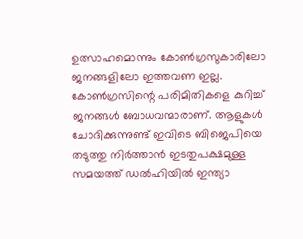ഉത്സാഹമൊന്നും കോൺഗ്രസുകാരിലോ ജനങ്ങളിലോ ഇത്തവണ ഇല്ല. കോൺഗ്രസിന്റെ പരിമിതികളെ കുറിച്ച് ജനങ്ങൾ ബോധവന്മാരാണ്. ആളുകൾ ചോദിക്കുന്നുണ്ട് ഇവിടെ ബിജെപിയെ തടുത്തു നിർത്താൻ ഇടതുപക്ഷമുള്ള സമയത്ത് ഡൽഹിയിൽ ഇന്ത്യാ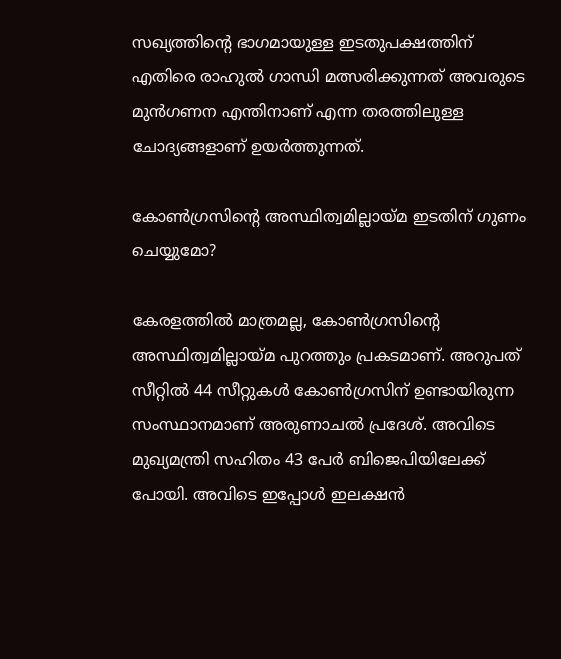സഖ്യത്തിന്റെ ഭാഗമായുള്ള ഇടതുപക്ഷത്തിന് എതിരെ രാഹുൽ ഗാന്ധി മത്സരിക്കുന്നത് അവരുടെ മുൻഗണന എന്തിനാണ് എന്ന തരത്തിലുള്ള ചോദ്യങ്ങളാണ് ഉയർത്തുന്നത്.

കോൺഗ്രസിന്റെ അസ്ഥിത്വമില്ലായ്‌മ ഇടതിന് ഗുണം ചെയ്യുമോ?

കേരളത്തിൽ മാത്രമല്ല, കോൺഗ്രസിന്റെ അസ്ഥിത്വമില്ലായ്‌മ പുറത്തും പ്രകടമാണ്. അറുപത് സീറ്റിൽ 44 സീറ്റുകൾ കോൺഗ്രസിന് ഉണ്ടായിരുന്ന സംസ്ഥാനമാണ് അരുണാചൽ പ്രദേശ്. അവിടെ മുഖ്യമന്ത്രി സഹിതം 43 പേർ ബിജെപിയിലേക്ക് പോയി. അവിടെ ഇപ്പോൾ ഇലക്ഷൻ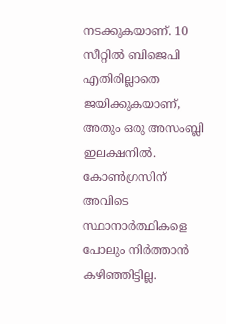നടക്കുകയാണ്. 10 സീറ്റിൽ ബിജെപി എതിരില്ലാതെ ജയിക്കുകയാണ്, അതും ഒരു അസംബ്ലി ഇലക്ഷനിൽ. കോൺഗ്രസിന് അവിടെ സ്ഥാനാർത്ഥികളെ പോലും നിർത്താൻ കഴിഞ്ഞിട്ടില്ല.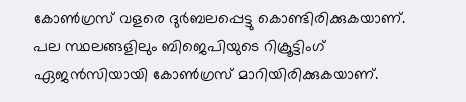കോൺഗ്രസ് വളരെ ദുർബലപ്പെട്ടു കൊണ്ടിരിക്കുകയാണ്. പല സ്ഥലങ്ങളിലും ബിജെപിയുടെ റിക്രൂട്ടിംഗ് ഏജൻസിയായി കോൺഗ്രസ് മാറിയിരിക്കുകയാണ്.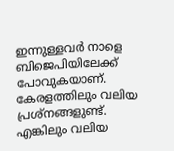ഇന്നുള്ളവർ നാളെ ബിജെപിയിലേക്ക് പോവുകയാണ്. കേരളത്തിലും വലിയ പ്രശ്‌നങ്ങളുണ്ട്. എങ്കിലും വലിയ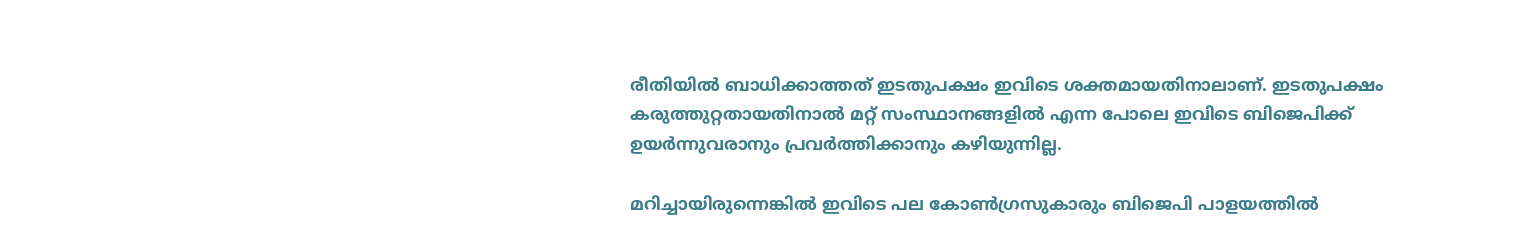രീതിയിൽ ബാധിക്കാത്തത് ഇടതുപക്ഷം ഇവിടെ ശക്തമായതിനാലാണ്. ഇടതുപക്ഷം കരുത്തുറ്റതായതിനാൽ മറ്റ് സംസ്ഥാനങ്ങളിൽ എന്ന പോലെ ഇവിടെ ബിജെപിക്ക് ഉയർന്നുവരാനും പ്രവർത്തിക്കാനും കഴിയുന്നില്ല.

മറിച്ചായിരുന്നെങ്കിൽ ഇവിടെ പല കോൺഗ്രസുകാരും ബിജെപി പാളയത്തിൽ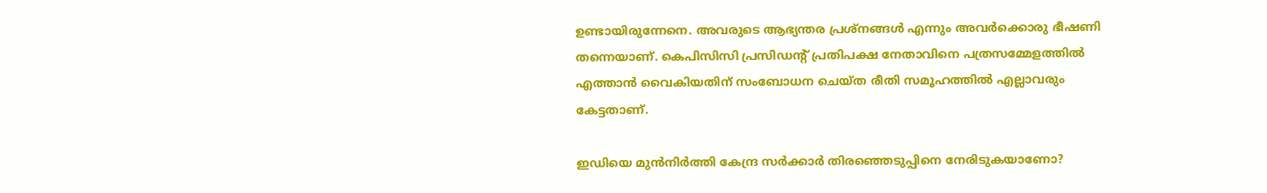ഉണ്ടായിരുന്നേനെ. അവരുടെ ആഭ്യന്തര പ്രശ്‌നങ്ങൾ എന്നും അവർക്കൊരു ഭീഷണി തന്നെയാണ്. കെപിസിസി പ്രസിഡന്റ് പ്രതിപക്ഷ നേതാവിനെ പത്രസമ്മേളത്തിൽ എത്താൻ വൈകിയതിന് സംബോധന ചെയ്‌ത രീതി സമൂഹത്തിൽ എല്ലാവരും കേട്ടതാണ്.

ഇഡിയെ മുൻനിർത്തി കേന്ദ്ര സർക്കാർ തിരഞ്ഞെടുപ്പിനെ നേരിടുകയാണോ?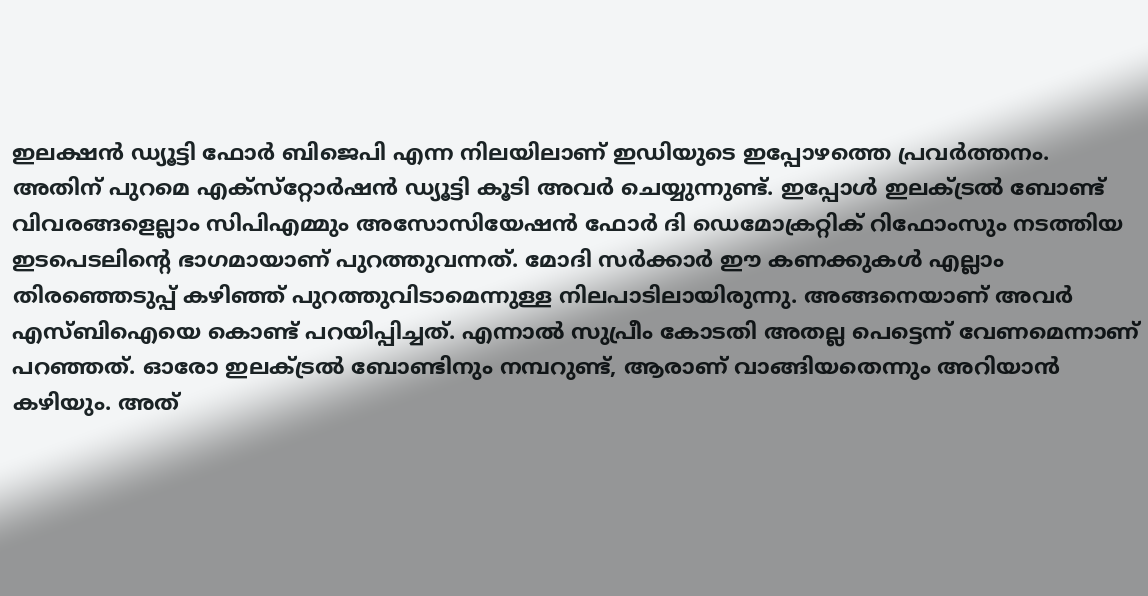ഇലക്ഷൻ ഡ്യൂട്ടി ഫോർ ബിജെപി എന്ന നിലയിലാണ് ഇഡിയുടെ ഇപ്പോഴത്തെ പ്രവർത്തനം. അതിന് പുറമെ എക്‌സ്‌റ്റോർഷൻ ഡ്യൂട്ടി കൂടി അവർ ചെയ്യുന്നുണ്ട്. ഇപ്പോൾ ഇലക്ട്രൽ ബോണ്ട് വിവരങ്ങളെല്ലാം സിപിഎമ്മും അസോസിയേഷൻ ഫോർ ദി ഡെമോക്രറ്റിക് റിഫോംസും നടത്തിയ ഇടപെടലിന്റെ ഭാഗമായാണ് പുറത്തുവന്നത്. മോദി സർക്കാർ ഈ കണക്കുകൾ എല്ലാം തിരഞ്ഞെടുപ്പ് കഴിഞ്ഞ് പുറത്തുവിടാമെന്നുള്ള നിലപാടിലായിരുന്നു. അങ്ങനെയാണ് അവർ എസ്‌ബിഐയെ കൊണ്ട് പറയിപ്പിച്ചത്. എന്നാൽ സുപ്രീം കോടതി അതല്ല പെട്ടെന്ന് വേണമെന്നാണ് പറഞ്ഞത്. ഓരോ ഇലക്ട്രൽ ബോണ്ടിനും നമ്പറുണ്ട്, ആരാണ് വാങ്ങിയതെന്നും അറിയാൻ കഴിയും. അത്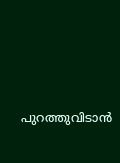പുറത്തുവിടാൻ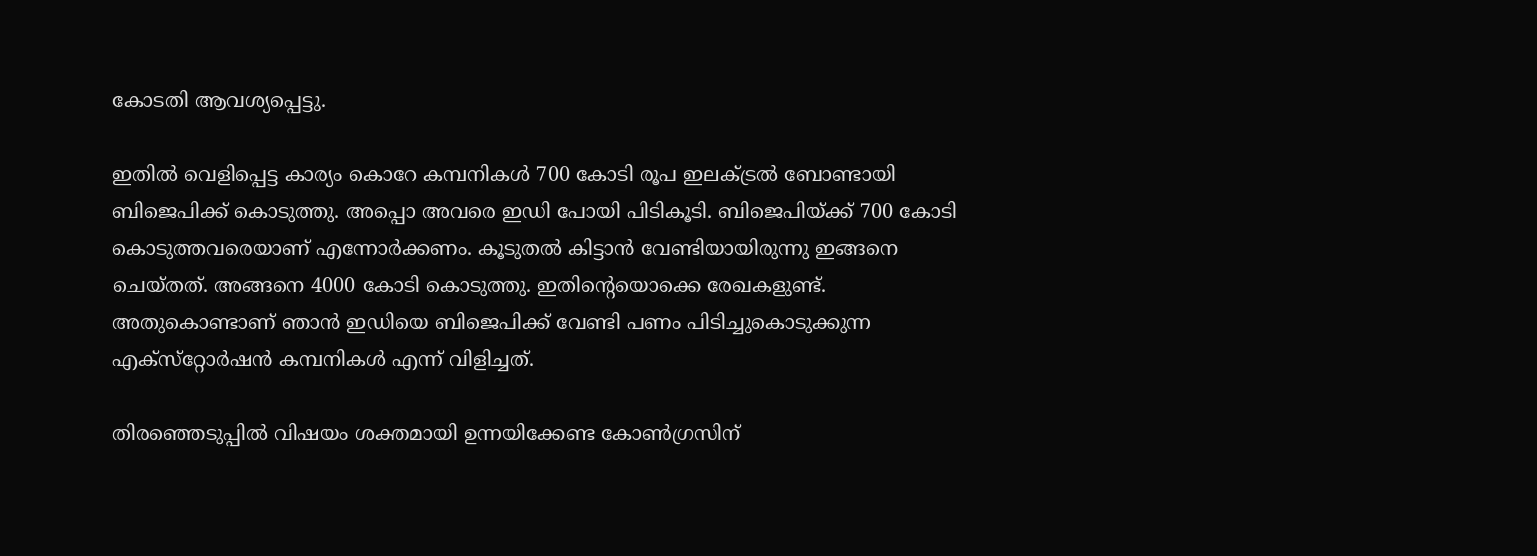കോടതി ആവശ്യപ്പെട്ടു.

ഇതിൽ വെളിപ്പെട്ട കാര്യം കൊറേ കമ്പനികൾ 700 കോടി രൂപ ഇലക്ട്രൽ ബോണ്ടായി ബിജെപിക്ക് കൊടുത്തു. അപ്പൊ അവരെ ഇഡി പോയി പിടികൂടി. ബിജെപിയ്ക്ക് 700 കോടി കൊടുത്തവരെയാണ് എന്നോർക്കണം. കൂടുതൽ കിട്ടാൻ വേണ്ടിയായിരുന്നു ഇങ്ങനെ ചെയ്‌തത്‌. അങ്ങനെ 4000 കോടി കൊടുത്തു. ഇതിന്റെയൊക്കെ രേഖകളുണ്ട്. അതുകൊണ്ടാണ് ഞാൻ ഇഡിയെ ബിജെപിക്ക് വേണ്ടി പണം പിടിച്ചുകൊടുക്കുന്ന എക്‌സ്‌റ്റോർഷൻ കമ്പനികൾ എന്ന് വിളിച്ചത്.

തിരഞ്ഞെടുപ്പിൽ വിഷയം ശക്തമായി ഉന്നയിക്കേണ്ട കോൺഗ്രസിന്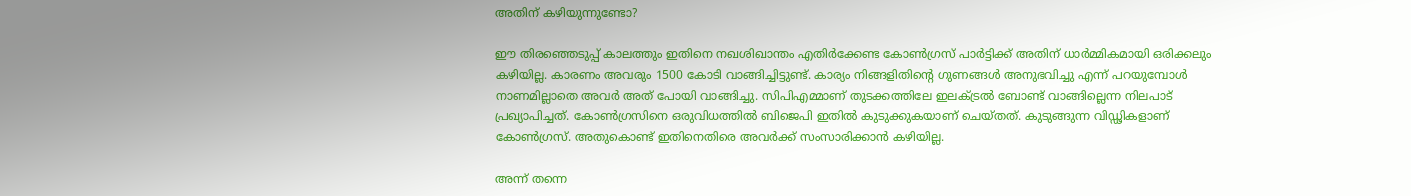അതിന് കഴിയുന്നുണ്ടോ?

ഈ തിരഞ്ഞെടുപ്പ് കാലത്തും ഇതിനെ നഖശിഖാന്തം എതിർക്കേണ്ട കോൺഗ്രസ് പാർട്ടിക്ക് അതിന് ധാർമ്മികമായി ഒരിക്കലും കഴിയില്ല. കാരണം അവരും 1500 കോടി വാങ്ങിച്ചിട്ടുണ്ട്. കാര്യം നിങ്ങളിതിന്റെ ഗുണങ്ങൾ അനുഭവിച്ചു എന്ന് പറയുമ്പോൾ നാണമില്ലാതെ അവർ അത് പോയി വാങ്ങിച്ചു. സിപിഎമ്മാണ് തുടക്കത്തിലേ ഇലക്ട്രൽ ബോണ്ട് വാങ്ങില്ലെന്ന നിലപാട് പ്രഖ്യാപിച്ചത്. കോൺഗ്രസിനെ ഒരുവിധത്തിൽ ബിജെപി ഇതിൽ കുടുക്കുകയാണ് ചെയ്‌തത്‌. കുടുങ്ങുന്ന വിഡ്ഢികളാണ് കോൺഗ്രസ്. അതുകൊണ്ട് ഇതിനെതിരെ അവർക്ക് സംസാരിക്കാൻ കഴിയില്ല.

അന്ന് തന്നെ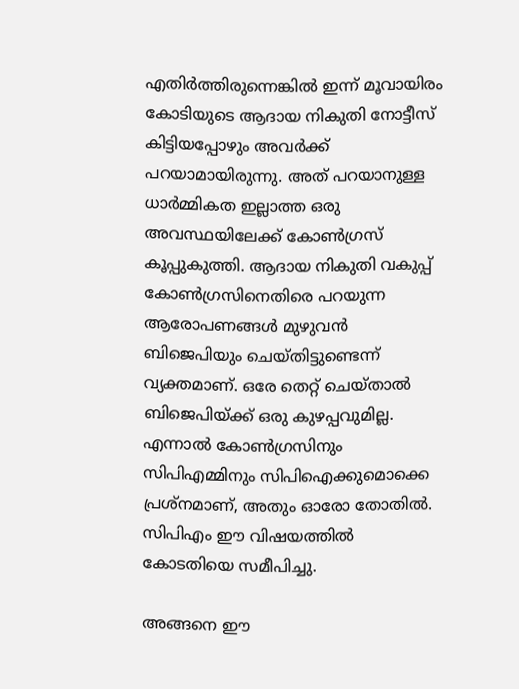എതിർത്തിരുന്നെങ്കിൽ ഇന്ന് മൂവായിരം കോടിയുടെ ആദായ നികുതി നോട്ടീസ് കിട്ടിയപ്പോഴും അവർക്ക് പറയാമായിരുന്നു. അത് പറയാനുള്ള ധാർമ്മികത ഇല്ലാത്ത ഒരു അവസ്ഥയിലേക്ക് കോൺഗ്രസ് കൂപ്പുകുത്തി. ആദായ നികുതി വകുപ്പ് കോൺഗ്രസിനെതിരെ പറയുന്ന ആരോപണങ്ങൾ മുഴുവൻ ബിജെപിയും ചെയ്‌തിട്ടുണ്ടെന്ന് വ്യക്തമാണ്. ഒരേ തെറ്റ് ചെയ്‌താൽ ബിജെപിയ്ക്ക് ഒരു കുഴപ്പവുമില്ല. എന്നാൽ കോൺഗ്രസിനും സിപിഎമ്മിനും സിപിഐക്കുമൊക്കെ പ്രശ്‌നമാണ്, അതും ഓരോ തോതിൽ. സിപിഎം ഈ വിഷയത്തിൽ കോടതിയെ സമീപിച്ചു.

അങ്ങനെ ഈ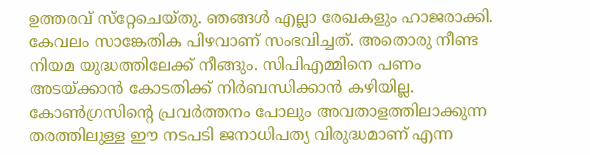ഉത്തരവ് സ്‌റ്റേചെയ്‌തു. ഞങ്ങൾ എല്ലാ രേഖകളും ഹാജരാക്കി. കേവലം സാങ്കേതിക പിഴവാണ് സംഭവിച്ചത്. അതൊരു നീണ്ട നിയമ യുദ്ധത്തിലേക്ക് നീങ്ങും. സിപിഎമ്മിനെ പണം അടയ്ക്കാൻ കോടതിക്ക് നിർബന്ധിക്കാൻ കഴിയില്ല. കോൺഗ്രസിന്റെ പ്രവർത്തനം പോലും അവതാളത്തിലാക്കുന്ന തരത്തിലുള്ള ഈ നടപടി ജനാധിപത്യ വിരുദ്ധമാണ് എന്ന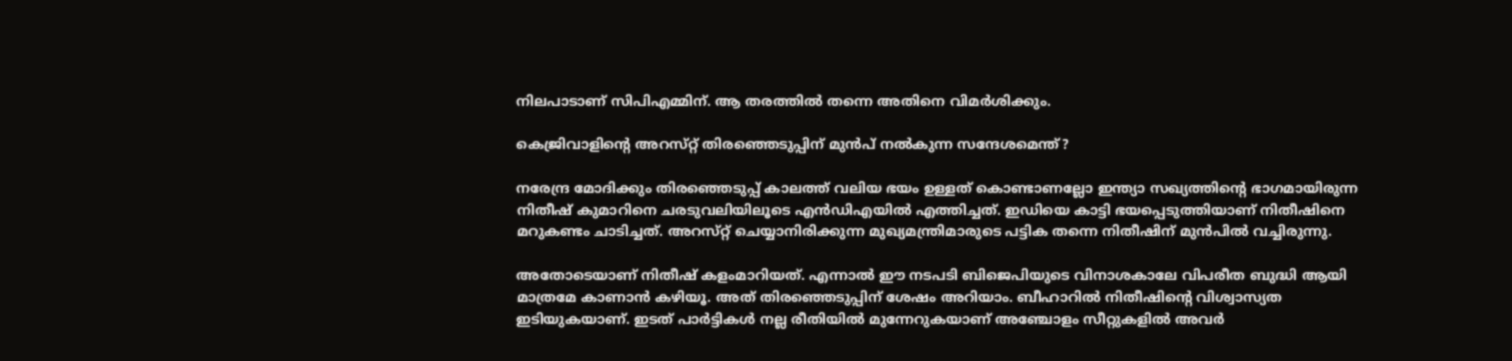നിലപാടാണ് സിപിഎമ്മിന്. ആ തരത്തിൽ തന്നെ അതിനെ വിമർശിക്കും.

കെജ്രിവാളിന്റെ അറസ്‌റ്റ് തിരഞ്ഞെടുപ്പിന് മുൻപ് നൽകുന്ന സന്ദേശമെന്ത്?

നരേന്ദ്ര മോദിക്കും തിരഞ്ഞെടുപ്പ് കാലത്ത് വലിയ ഭയം ഉള്ളത് കൊണ്ടാണല്ലോ ഇന്ത്യാ സഖ്യത്തിന്റെ ഭാഗമായിരുന്ന നിതീഷ് കുമാറിനെ ചരടുവലിയിലൂടെ എൻഡിഎയിൽ എത്തിച്ചത്. ഇഡിയെ കാട്ടി ഭയപ്പെടുത്തിയാണ് നിതീഷിനെ മറുകണ്ടം ചാടിച്ചത്. അറസ്‌റ്റ് ചെയ്യാനിരിക്കുന്ന മുഖ്യമന്ത്രിമാരുടെ പട്ടിക തന്നെ നിതീഷിന് മുൻപിൽ വച്ചിരുന്നു.

അതോടെയാണ് നിതീഷ് കളംമാറിയത്. എന്നാൽ ഈ നടപടി ബിജെപിയുടെ വിനാശകാലേ വിപരീത ബുദ്ധി ആയി മാത്രമേ കാണാൻ കഴിയൂ. അത് തിരഞ്ഞെടുപ്പിന് ശേഷം അറിയാം. ബീഹാറിൽ നിതീഷിന്റെ വിശ്വാസ്യത ഇടിയുകയാണ്. ഇടത് പാർട്ടികൾ നല്ല രീതിയിൽ മുന്നേറുകയാണ് അഞ്ചോളം സീറ്റുകളിൽ അവർ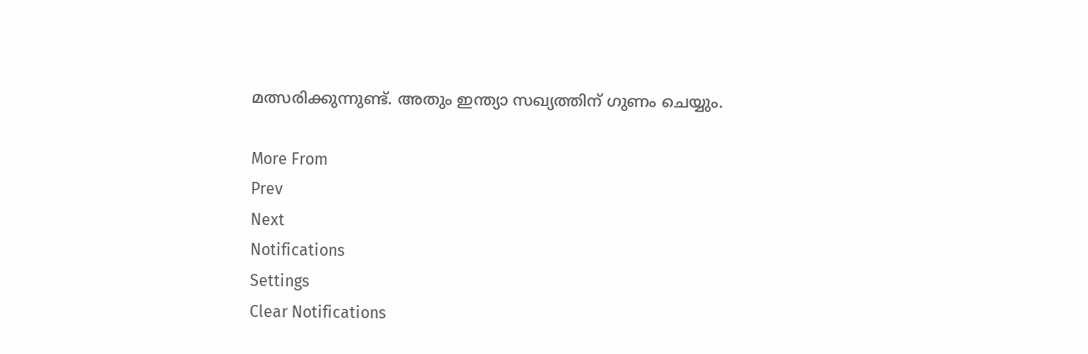മത്സരിക്കുന്നുണ്ട്. അതും ഇന്ത്യാ സഖ്യത്തിന് ഗുണം ചെയ്യും.

More From
Prev
Next
Notifications
Settings
Clear Notifications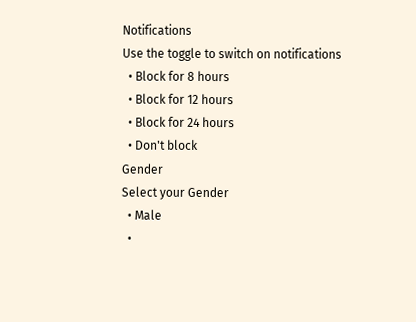Notifications
Use the toggle to switch on notifications
  • Block for 8 hours
  • Block for 12 hours
  • Block for 24 hours
  • Don't block
Gender
Select your Gender
  • Male
  •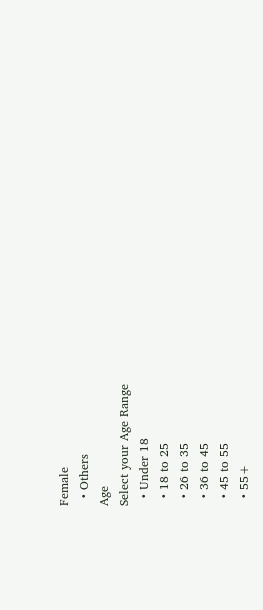Female
  • Others
Age
Select your Age Range
  • Under 18
  • 18 to 25
  • 26 to 35
  • 36 to 45
  • 45 to 55
  • 55+